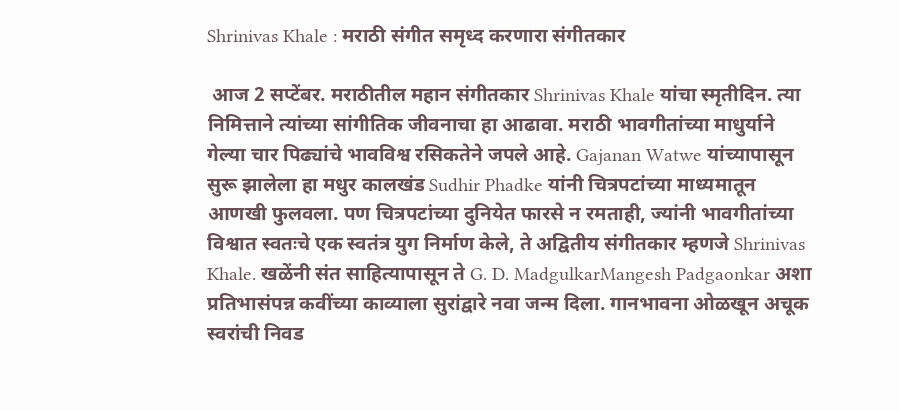Shrinivas Khale : मराठी संगीत समृध्द करणारा संगीतकार

 आज 2 सप्टेंबर. मराठीतील महान संगीतकार Shrinivas Khale यांचा स्मृतीदिन. त्या निमित्ताने त्यांच्या सांगीतिक जीवनाचा हा आढावा. मराठी भावगीतांच्या माधुर्याने गेल्या चार पिढ्यांचे भावविश्व रसिकतेने जपले आहे. Gajanan Watwe यांच्यापासून सुरू झालेला हा मधुर कालखंड Sudhir Phadke यांनी चित्रपटांच्या माध्यमातून आणखी फुलवला. पण चित्रपटांच्या दुनियेत फारसे न रमताही, ज्यांनी भावगीतांच्या विश्वात स्वतःचे एक स्वतंत्र युग निर्माण केले, ते अद्वितीय संगीतकार म्हणजे Shrinivas Khale. खळेंनी संत साहित्यापासून ते G. D. MadgulkarMangesh Padgaonkar अशा प्रतिभासंपन्न कवींच्या काव्याला सुरांद्वारे नवा जन्म दिला. गानभावना ओळखून अचूक स्वरांची निवड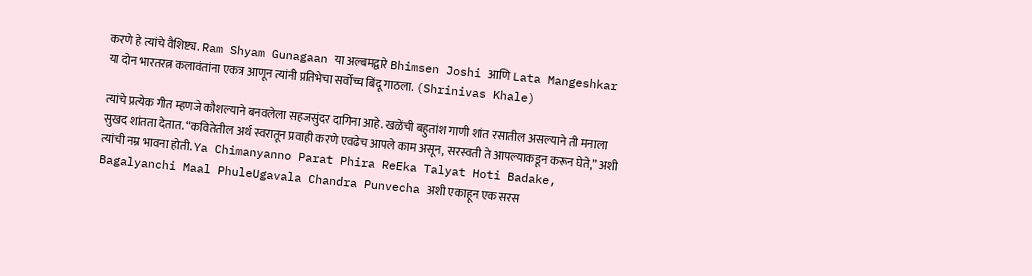करणे हे त्यांचे वैशिष्ट्य. Ram Shyam Gunagaan या अल्बमद्वारे Bhimsen Joshi आणि Lata Mangeshkar या दोन भारतरत्न कलावंतांना एकत्र आणून त्यांनी प्रतिभेचा सर्वोच्च बिंदू गाठला. (Shrinivas Khale)

त्यांचे प्रत्येक गीत म्हणजे कौशल्याने बनवलेला सहजसुंदर दागिना आहे. खळेंची बहुतांश गाणी शांत रसातील असल्याने ती मनाला सुखद शांतता देतात. “कवितेतील अर्थ स्वरातून प्रवाही करणे एवढेच आपले काम असून, सरस्वती ते आपल्याकडून करून घेते,” अशी त्यांची नम्र भावना होती. Ya Chimanyanno Parat Phira ReEka Talyat Hoti Badake, Bagalyanchi Maal PhuleUgavala Chandra Punvecha अशी एकाहून एक सरस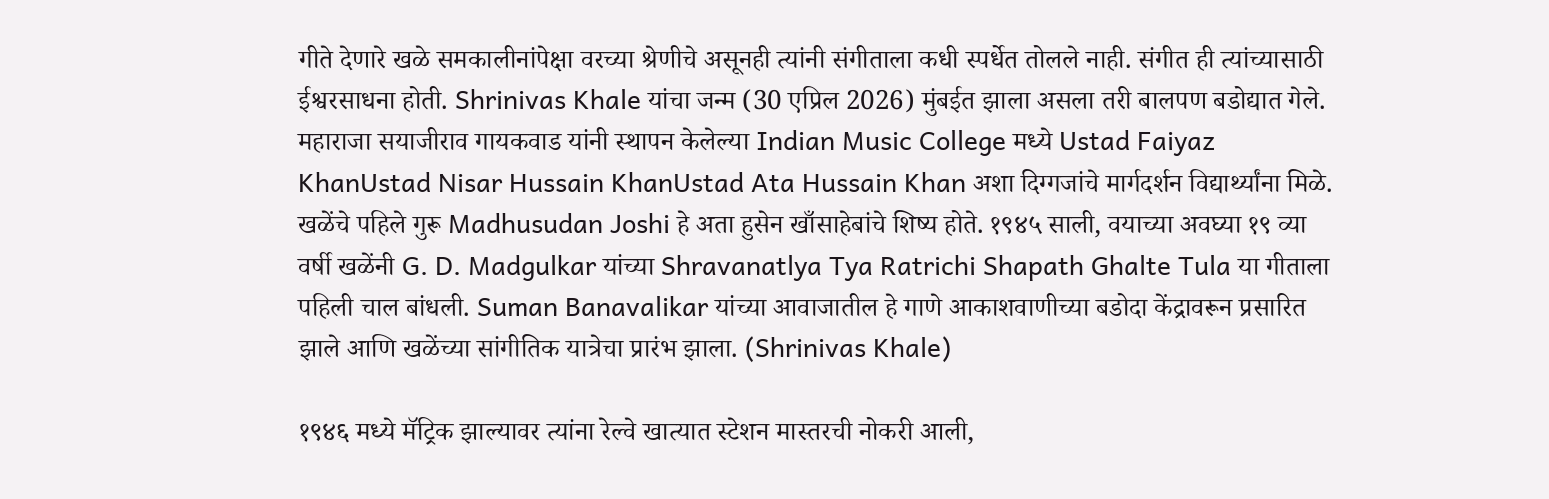गीते देणारे खळे समकालीनांपेक्षा वरच्या श्रेणीचे असूनही त्यांनी संगीताला कधी स्पर्धेत तोलले नाही. संगीत ही त्यांच्यासाठी ईश्वरसाधना होती. Shrinivas Khale यांचा जन्म (30 एप्रिल 2026) मुंबईत झाला असला तरी बालपण बडोद्यात गेले. महाराजा सयाजीराव गायकवाड यांनी स्थापन केलेल्या Indian Music College मध्ये Ustad Faiyaz KhanUstad Nisar Hussain KhanUstad Ata Hussain Khan अशा दिग्गजांचे मार्गदर्शन विद्यार्थ्यांना मिळे. खळेंचे पहिले गुरू Madhusudan Joshi हे अता हुसेन खाँसाहेबांचे शिष्य होते. १९४५ साली, वयाच्या अवघ्या १९ व्या वर्षी खळेंनी G. D. Madgulkar यांच्या Shravanatlya Tya Ratrichi Shapath Ghalte Tula या गीताला पहिली चाल बांधली. Suman Banavalikar यांच्या आवाजातील हे गाणे आकाशवाणीच्या बडोदा केंद्रावरून प्रसारित झाले आणि खळेंच्या सांगीतिक यात्रेचा प्रारंभ झाला. (Shrinivas Khale)

१९४६ मध्ये मॅट्रिक झाल्यावर त्यांना रेल्वे खात्यात स्टेशन मास्तरची नोकरी आली,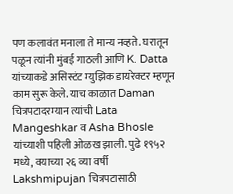पण कलावंत मनाला ते मान्य नव्हते. घरातून पळून त्यांनी मुंबई गाठली आणि K. Datta यांच्याकडे असिस्टंट म्युझिक डायरेक्टर म्हणून काम सुरू केले. याच काळात Daman चित्रपटादरम्यान त्यांची Lata Mangeshkar व Asha Bhosle यांच्याशी पहिली ओळख झाली. पुढे १९५२ मध्ये, वयाच्या २६ व्या वर्षी Lakshmipujan चित्रपटासाठी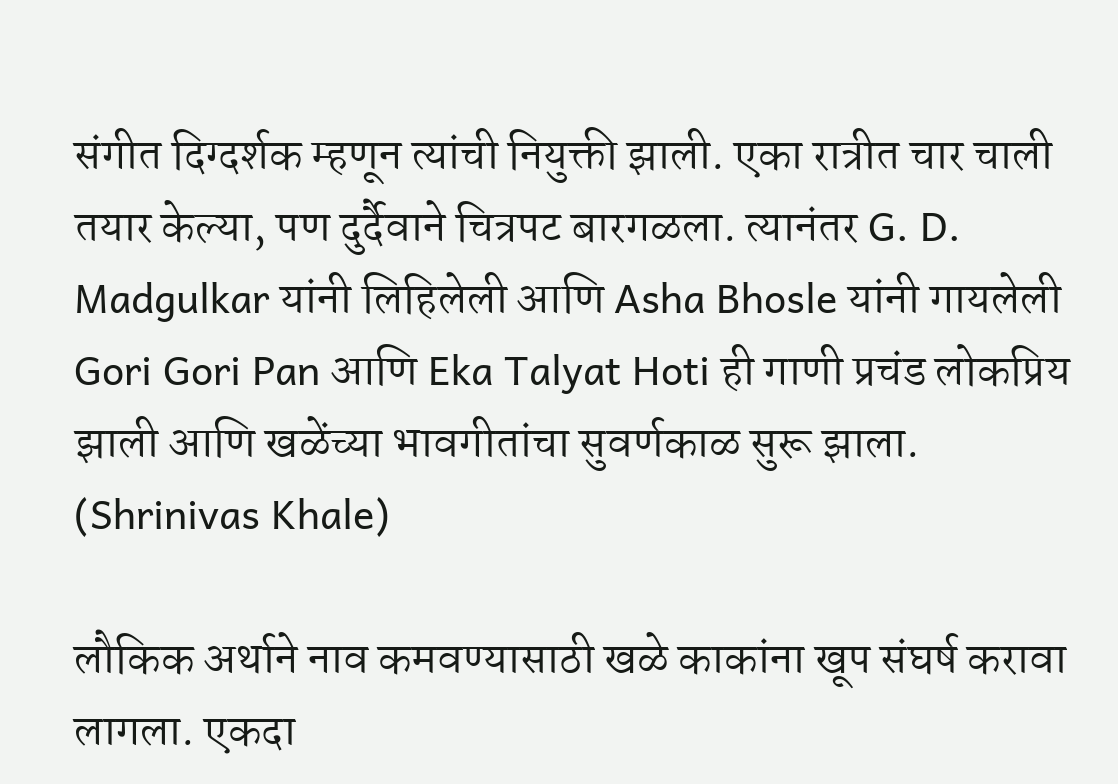संगीत दिग्दर्शक म्हणून त्यांची नियुक्ती झाली. एका रात्रीत चार चाली तयार केल्या, पण दुर्दैवाने चित्रपट बारगळला. त्यानंतर G. D. Madgulkar यांनी लिहिलेली आणि Asha Bhosle यांनी गायलेली Gori Gori Pan आणि Eka Talyat Hoti ही गाणी प्रचंड लोकप्रिय झाली आणि खळेंच्या भावगीतांचा सुवर्णकाळ सुरू झाला. (Shrinivas Khale)

लौकिक अर्थाने नाव कमवण्यासाठी खळे काकांना खूप संघर्ष करावा लागला. एकदा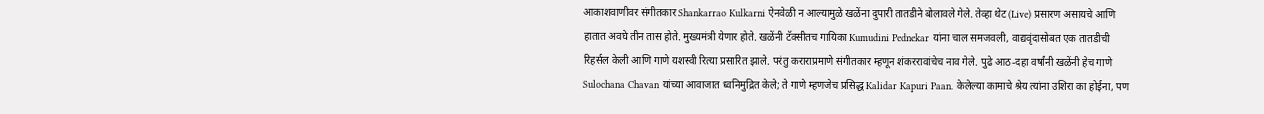आकाशवाणीवर संगीतकार Shankarrao Kulkarni ऐनवेळी न आल्यामुळे खळेंना दुपारी तातडीने बोलावले गेले. तेव्हा थेट (Live) प्रसारण असायचे आणि हातात अवघे तीन तास होते. मुख्यमंत्री येणार होते. खळेंनी टॅक्सीतच गायिका Kumudini Pednekar यांना चाल समजवली, वाद्यवृंदासोबत एक तातडीची रिहर्सल केली आणि गाणे यशस्वी रित्या प्रसारित झाले. परंतु कराराप्रमाणे संगीतकार म्हणून शंकररावांचेच नाव गेले. पुढे आठ-दहा वर्षांनी खळेंनी हेच गाणे Sulochana Chavan यांच्या आवाजात ध्वनिमुद्रित केले; ते गाणे म्हणजेच प्रसिद्ध Kalidar Kapuri Paan. केलेल्या कामाचे श्रेय त्यांना उशिरा का होईना, पण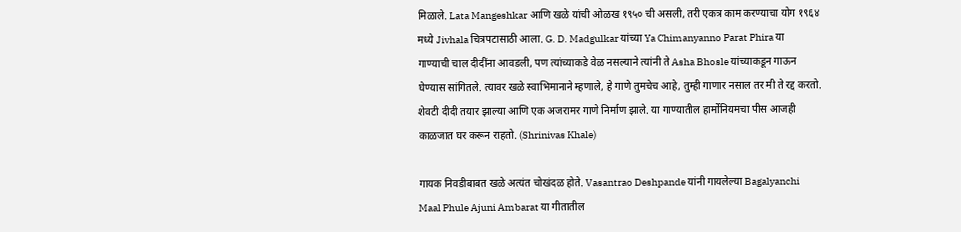मिळाले. Lata Mangeshkar आणि खळे यांची ओळख १९५० ची असली, तरी एकत्र काम करण्याचा योग १९६४ मध्ये Jivhala चित्रपटासाठी आला. G. D. Madgulkar यांच्या Ya Chimanyanno Parat Phira या गाण्याची चाल दीदींना आवडली, पण त्यांच्याकडे वेळ नसल्याने त्यांनी ते Asha Bhosle यांच्याकडून गाऊन घेण्यास सांगितले. त्यावर खळे स्वाभिमानाने म्हणाले, हे गाणे तुमचेच आहे, तुम्ही गाणार नसाल तर मी ते रद्द करतो. शेवटी दीदी तयार झाल्या आणि एक अजरामर गाणे निर्माण झाले. या गाण्यातील हार्मोनियमचा पीस आजही काळजात घर करून राहतो. (Shrinivas Khale)

गायक निवडीबाबत खळे अत्यंत चोखंदळ होते. Vasantrao Deshpande यांनी गायलेल्या Bagalyanchi Maal Phule Ajuni Ambarat या गीतातील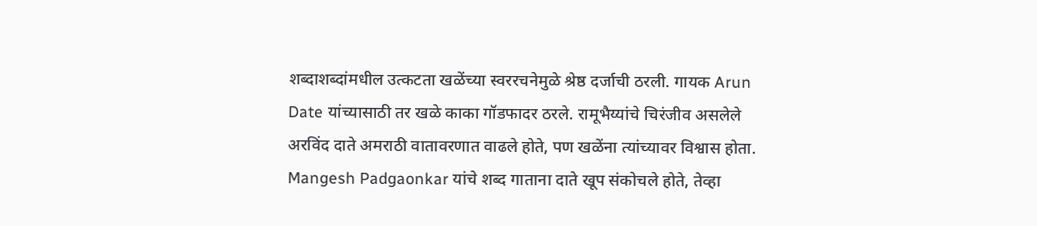शब्दाशब्दांमधील उत्कटता खळेंच्या स्वररचनेमुळे श्रेष्ठ दर्जाची ठरली. गायक Arun Date यांच्यासाठी तर खळे काका गॉडफादर ठरले. रामूभैय्यांचे चिरंजीव असलेले अरविंद दाते अमराठी वातावरणात वाढले होते, पण खळेंना त्यांच्यावर विश्वास होता. Mangesh Padgaonkar यांचे शब्द गाताना दाते खूप संकोचले होते, तेव्हा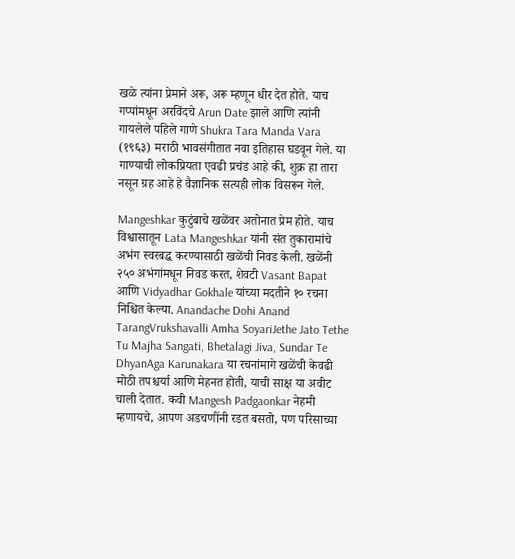खळे त्यांना प्रेमाने अरू, अरू म्हणून धीर देत होते. याच गप्पांमधून अरविंदचे Arun Date झाले आणि त्यांनी गायलेले पहिले गाणे Shukra Tara Manda Vara (१९६३) मराठी भावसंगीतात नवा इतिहास घडवून गेले. या गाण्याची लोकप्रियता एवढी प्रचंड आहे की, शुक्र हा तारा नसून ग्रह आहे हे वैज्ञानिक सत्यही लोक विसरून गेले.

Mangeshkar कुटुंबाचे खळेंवर अतोनात प्रेम होते. याच विश्वासातून Lata Mangeshkar यांनी संत तुकारामांचे अभंग स्वरबद्ध करण्यासाठी खळेंची निवड केली. खळेंनी २५० अभंगांमधून निवड करत, शेवटी Vasant Bapat आणि Vidyadhar Gokhale यांच्या मदतीने १० रचना निश्चित केल्या. Anandache Dohi Anand TarangVrukshavalli Amha SoyariJethe Jato Tethe Tu Majha Sangati, Bhetalagi Jiva, Sundar Te DhyanAga Karunakara या रचनांमागे खळेंची केवढी मोठी तपश्चर्या आणि मेहनत होती, याची साक्ष या अवीट चाली देतात. कवी Mangesh Padgaonkar नेहमी म्हणायचे, आपण अडचणींनी रडत बसतो, पण परिसाच्या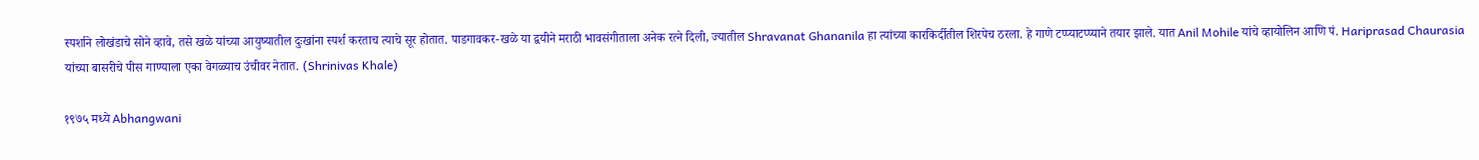स्पर्शाने लोखंडाचे सोने व्हावे, तसे खळे यांच्या आयुष्यातील दुःखांना स्पर्श करताच त्याचे सूर होतात. पाडगावकर-खळे या द्वयीने मराठी भावसंगीताला अनेक रत्ने दिली, ज्यातील Shravanat Ghananila हा त्यांच्या कारकिर्दीतील शिरपेच ठरला. हे गाणे टप्प्याटप्प्याने तयार झाले. यात Anil Mohile यांचे व्हायोलिन आणि पं. Hariprasad Chaurasia यांच्या बासरीचे पीस गाण्याला एका वेगळ्याच उंचीवर नेतात. (Shrinivas Khale)

१९७५ मध्ये Abhangwani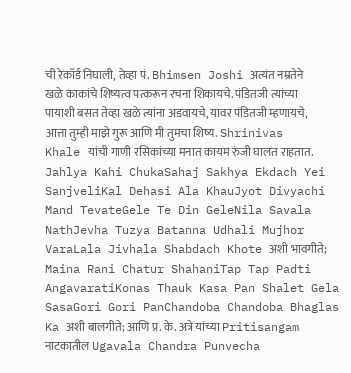ची रेकॉर्ड निघाली, तेव्हा पं. Bhimsen Joshi अत्यंत नम्रतेने खळे काकांचे शिष्यत्व पत्करून रचना शिकायचे. पंडितजी त्यांच्या पायाशी बसत तेव्हा खळे त्यांना अडवायचे, यावर पंडितजी म्हणायचे, आत्ता तुम्ही माझे गुरू आणि मी तुमचा शिष्य. Shrinivas Khale यांची गाणी रसिकांच्या मनात कायम रुंजी घालत राहतात. Jahlya Kahi ChukaSahaj Sakhya Ekdach Yei SanjveliKal Dehasi Ala KhauJyot Divyachi Mand TevateGele Te Din GeleNila Savala NathJevha Tuzya Batanna Udhali Mujhor VaraLala Jivhala Shabdach Khote अशी भावगीते; Maina Rani Chatur ShahaniTap Tap Padti AngavaratiKonas Thauk Kasa Pan Shalet Gela SasaGori Gori PanChandoba Chandoba Bhaglas Ka अशी बालगीते; आणि प्र. के. अत्रे यांच्या Pritisangam नाटकातील Ugavala Chandra Punvecha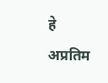हे अप्रतिम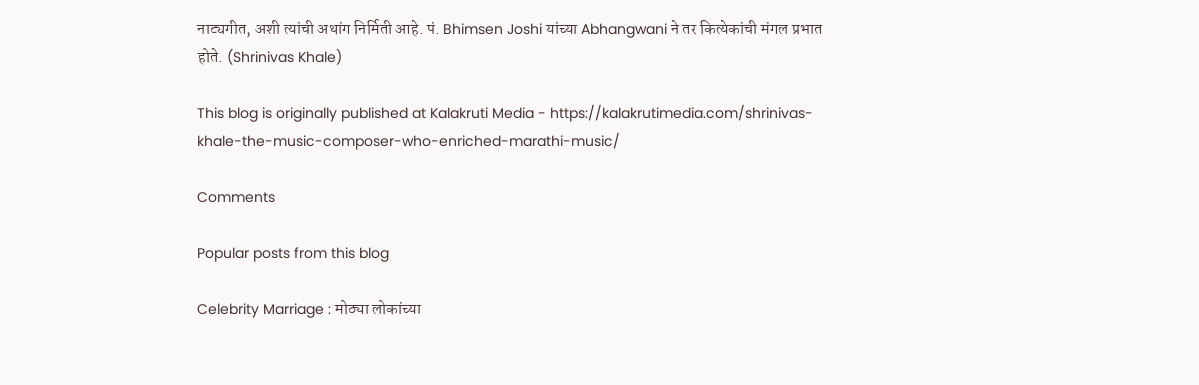नाट्यगीत, अशी त्यांची अथांग निर्मिती आहे. पं. Bhimsen Joshi यांच्या Abhangwani ने तर कित्येकांची मंगल प्रभात होते. (Shrinivas Khale)

This blog is originally published at Kalakruti Media - https://kalakrutimedia.com/shrinivas-khale-the-music-composer-who-enriched-marathi-music/

Comments

Popular posts from this blog

Celebrity Marriage : मोठ्या लोकांच्या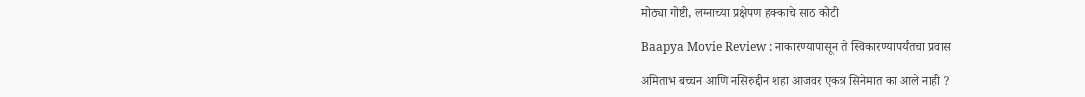मोठ्या गोष्टी, लग्नाच्या प्रक्षेपण हक्काचे साठ कोटी

Baapya Movie Review : नाकारण्यापासून ते स्विकारण्यापर्यंतचा प्रवास

अमिताभ बच्चन आणि नसिरुद्दीन शहा आजवर एकत्र सिनेमात का आले नाही ?